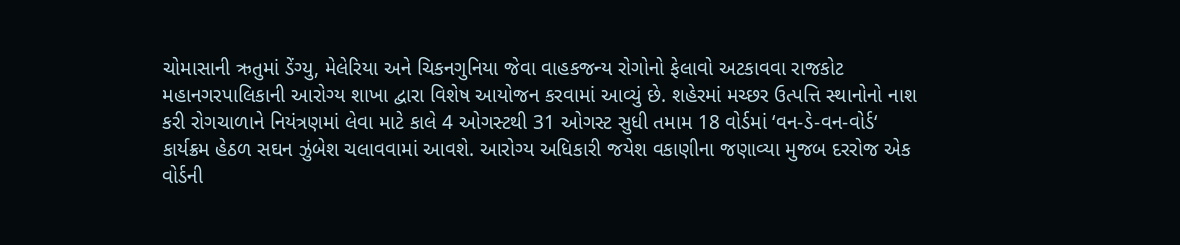ચોમાસાની ઋતુમાં ડેંગ્યુ, મેલેરિયા અને ચિકનગુનિયા જેવા વાહકજન્ય રોગોનો ફેલાવો અટકાવવા રાજકોટ મહાનગરપાલિકાની આરોગ્ય શાખા દ્વારા વિશેષ આયોજન કરવામાં આવ્યું છે. શહેરમાં મચ્છર ઉત્પત્તિ સ્થાનોનો નાશ કરી રોગચાળાને નિયંત્રણમાં લેવા માટે કાલે 4 ઓગસ્ટથી 31 ઓગસ્ટ સુધી તમામ 18 વોર્ડમાં ‘વન-ડે-વન-વોર્ડ‘ કાર્યક્રમ હેઠળ સઘન ઝુંબેશ ચલાવવામાં આવશે. આરોગ્ય અધિકારી જયેશ વકાણીના જણાવ્યા મુજબ દરરોજ એક વોર્ડની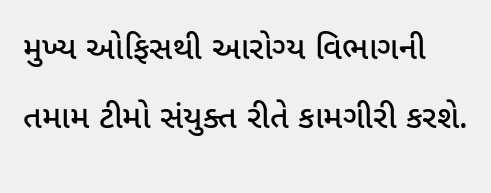મુખ્ય ઓફિસથી આરોગ્ય વિભાગની તમામ ટીમો સંયુક્ત રીતે કામગીરી કરશે.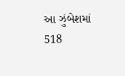આ ઝુંબેશમાં 518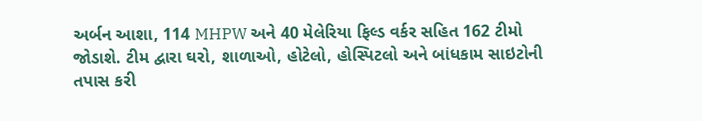અર્બન આશા, 114 MHPW અને 40 મેલેરિયા ફિલ્ડ વર્કર સહિત 162 ટીમો જોડાશે. ટીમ દ્વારા ઘરો, શાળાઓ, હોટેલો, હોસ્પિટલો અને બાંધકામ સાઇટોની તપાસ કરી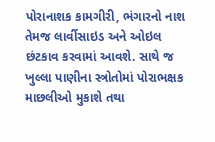પોરાનાશક કામગીરી, ભંગારનો નાશ તેમજ લાર્વીસાઇડ અને ઓઇલ છંટકાવ કરવામાં આવશે. સાથે જ ખુલ્લા પાણીના સ્ત્રોતોમાં પોરાભક્ષક માછલીઓ મુકાશે તથા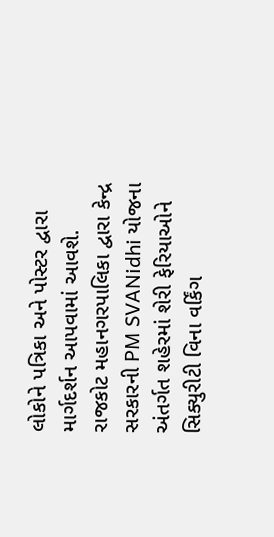લોકોને પત્રિકા અને પોસ્ટર દ્વારા માર્ગદર્શન આપવામાં આવશે.
રાજકોટ મહાનગરપાલિકા દ્વારા કેન્દ્ર સરકારની PM SVANidhi યોજના અંતર્ગત શહેરમાં શેરી ફેરિયાઓને સિક્યુરીટી વિના વર્કિંગ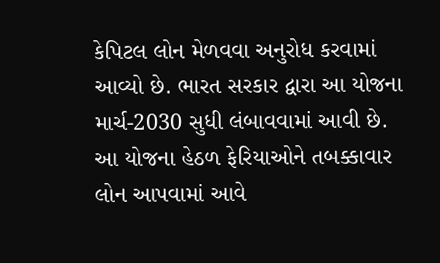કેપિટલ લોન મેળવવા અનુરોધ કરવામાં આવ્યો છે. ભારત સરકાર દ્વારા આ યોજના માર્ચ-2030 સુધી લંબાવવામાં આવી છે. આ યોજના હેઠળ ફેરિયાઓને તબક્કાવાર લોન આપવામાં આવે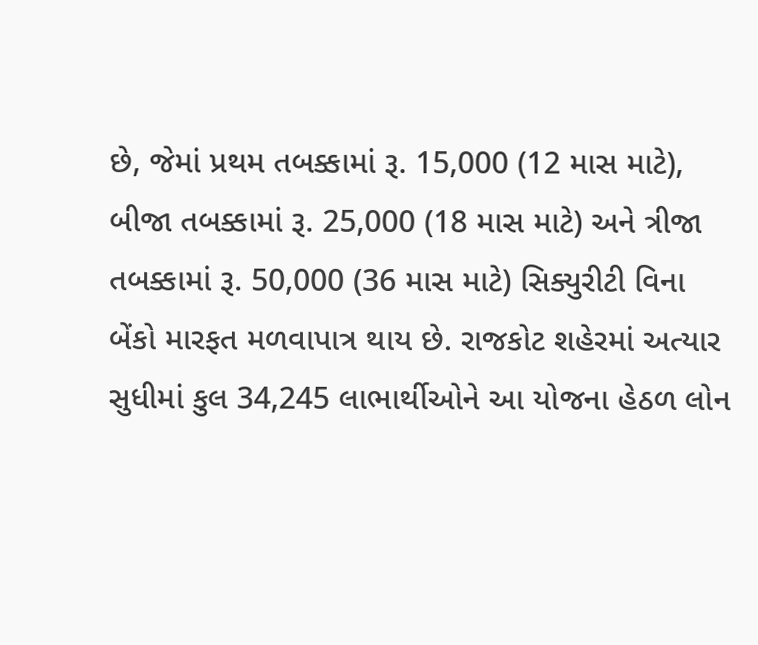છે, જેમાં પ્રથમ તબક્કામાં રૂ. 15,000 (12 માસ માટે), બીજા તબક્કામાં રૂ. 25,000 (18 માસ માટે) અને ત્રીજા તબક્કામાં રૂ. 50,000 (36 માસ માટે) સિક્યુરીટી વિના બેંકો મારફત મળવાપાત્ર થાય છે. રાજકોટ શહેરમાં અત્યાર સુધીમાં કુલ 34,245 લાભાર્થીઓને આ યોજના હેઠળ લોન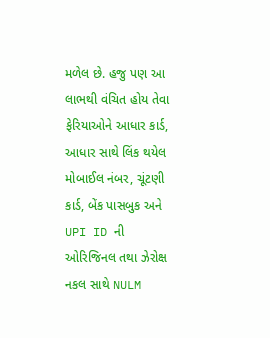મળેલ છે. હજુ પણ આ લાભથી વંચિત હોય તેવા ફેરિયાઓને આધાર કાર્ડ, આધાર સાથે લિંક થયેલ મોબાઈલ નંબર, ચૂંટણી કાર્ડ, બેંક પાસબુક અને UPI ID ની ઓરિજિનલ તથા ઝેરોક્ષ નકલ સાથે NULM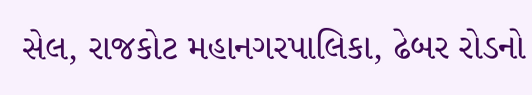સેલ, રાજકોટ મહાનગરપાલિકા, ઢેબર રોડનો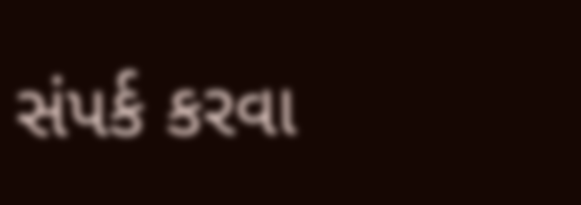સંપર્ક કરવા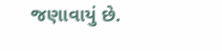જણાવાયું છે.